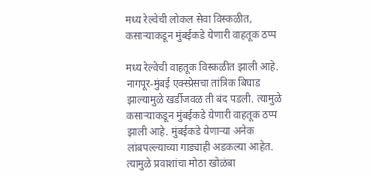मध्य रेल्वेची लोकल सेवा विस्कळीत, कसाऱ्याकडून मुंबईकडे येणारी वाहतूक ठप्प

मध्य रेल्वेची वाहतूक विस्कळीत झाली आहे. नागपूर-मुंबई एक्स्प्रेसचा तांत्रिक बिघाड झाल्यामुळे खर्डीजवळ ती बंद पडली. त्यामुळे कसाऱ्याकडून मुंबईकडे येणारी वाहतूक ठप्प झाली आहे. मुंबईकडे येणाऱ्या अनेक लांबपल्ल्याच्या गाड्याही अडकल्या आहेत. त्यामुळे प्रवाशांचा मोठा खोळंबा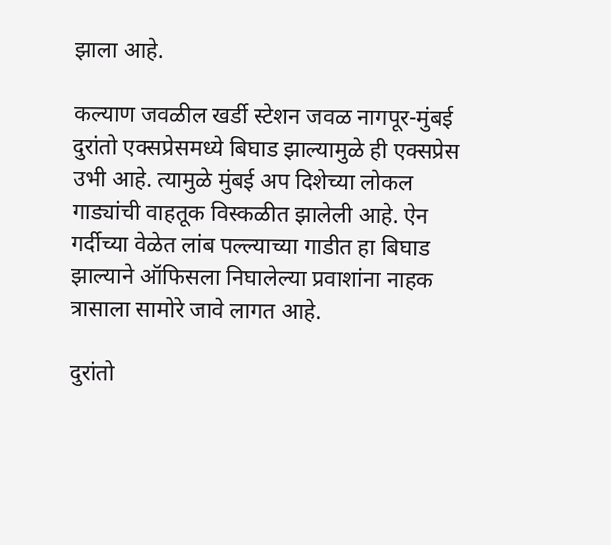झाला आहे.

कल्याण जवळील खर्डी स्टेशन जवळ नागपूर-मुंबई दुरांतो एक्सप्रेसमध्ये बिघाड झाल्यामुळे ही एक्सप्रेस उभी आहे. त्यामुळे मुंबई अप दिशेच्या लोकल गाड्यांची वाहतूक विस्कळीत झालेली आहे. ऐन गर्दीच्या वेळेत लांब पल्ल्याच्या गाडीत हा बिघाड झाल्याने ऑफिसला निघालेल्या प्रवाशांना नाहक त्रासाला सामोरे जावे लागत आहे.

दुरांतो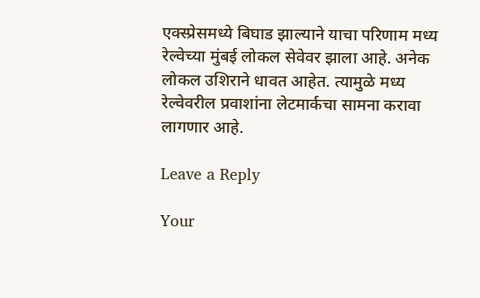एक्स्प्रेसमध्ये बिघाड झाल्याने याचा परिणाम मध्य रेल्वेच्या मुंबई लोकल सेवेवर झाला आहे. अनेक लोकल उशिराने धावत आहेत. त्यामुळे मध्य रेल्वेवरील प्रवाशांना लेटमार्कचा सामना करावा लागणार आहे.

Leave a Reply

Your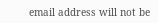email address will not be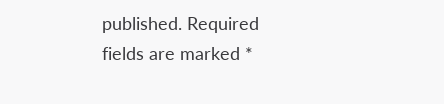published. Required fields are marked *